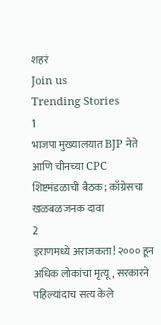शहरं
Join us
Trending Stories
1
भाजपा मुख्यालयात BJP नेते आणि चीनच्या CPC शिष्टमंडळाची बैठक; काँग्रेसचा खळबळजनक दावा
2
इराणमध्ये अराजकता! २००० हून अधिक लोकांचा मृत्यू, सरकारने पहिल्यांदाच सत्य केले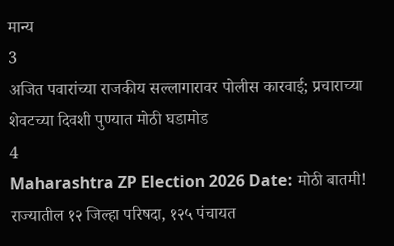मान्य
3
अजित पवारांच्या राजकीय सल्लागारावर पोलीस कारवाई; प्रचाराच्या शेवटच्या दिवशी पुण्यात मोठी घडामोड
4
Maharashtra ZP Election 2026 Date: मोठी बातमी! राज्यातील १२ जिल्हा परिषदा, १२५ पंचायत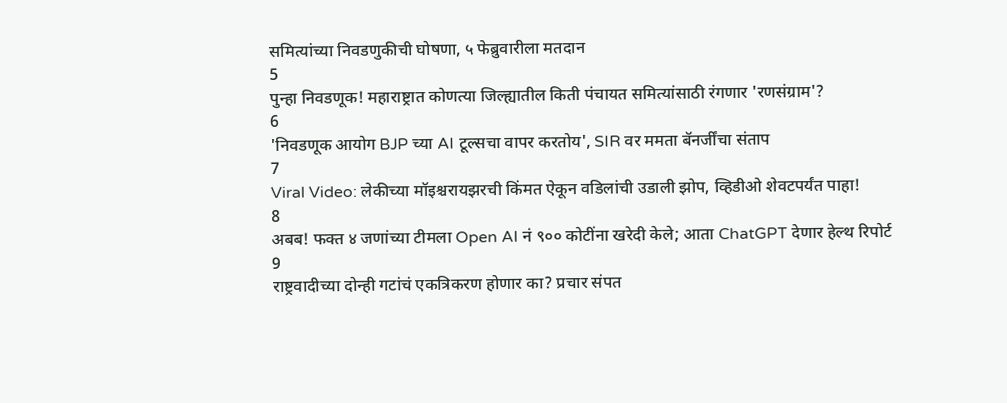समित्यांच्या निवडणुकीची घोषणा, ५ फेब्रुवारीला मतदान
5
पुन्हा निवडणूक! महाराष्ट्रात कोणत्या जिल्ह्यातील किती पंचायत समित्यांसाठी रंगणार 'रणसंग्राम'?
6
'निवडणूक आयोग BJP च्या AI टूल्सचा वापर करतोय', SIR वर ममता बॅनर्जींचा संताप
7
Viral Video: लेकीच्या मॉइश्चरायझरची किंमत ऐकून वडिलांची उडाली झोप, व्हिडीओ शेवटपर्यंत पाहा!
8
अबब! फक्त ४ जणांच्या टीमला Open AI नं ९०० कोटींना खरेदी केले; आता ChatGPT देणार हेल्थ रिपोर्ट
9
राष्ट्रवादीच्या दोन्ही गटांचं एकत्रिकरण होणार का? प्रचार संपत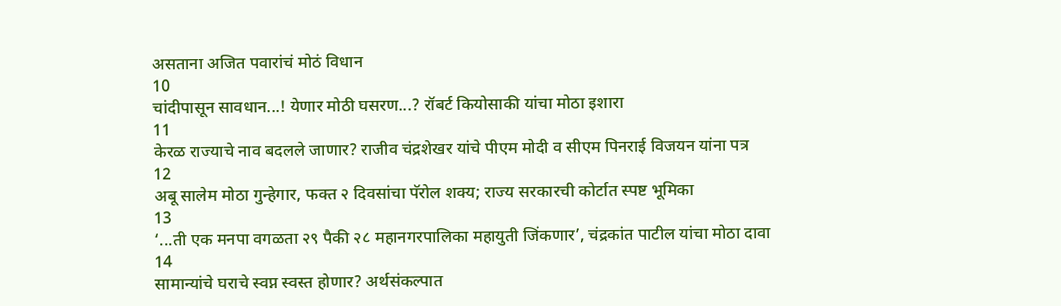असताना अजित पवारांचं मोठं विधान
10
चांदीपासून सावधान...! येणार मोठी घसरण...? रॉबर्ट कियोसाकी यांचा मोठा इशारा
11
केरळ राज्याचे नाव बदलले जाणार? राजीव चंद्रशेखर यांचे पीएम मोदी व सीएम पिनराई विजयन यांना पत्र
12
अबू सालेम मोठा गुन्हेगार, फक्त २ दिवसांचा पॅरोल शक्य; राज्य सरकारची कोर्टात स्पष्ट भूमिका
13
‘...ती एक मनपा वगळता २९ पैकी २८ महानगरपालिका महायुती जिंकणार’, चंद्रकांत पाटील यांचा मोठा दावा
14
सामान्यांचे घराचे स्वप्न स्वस्त होणार? अर्थसंकल्पात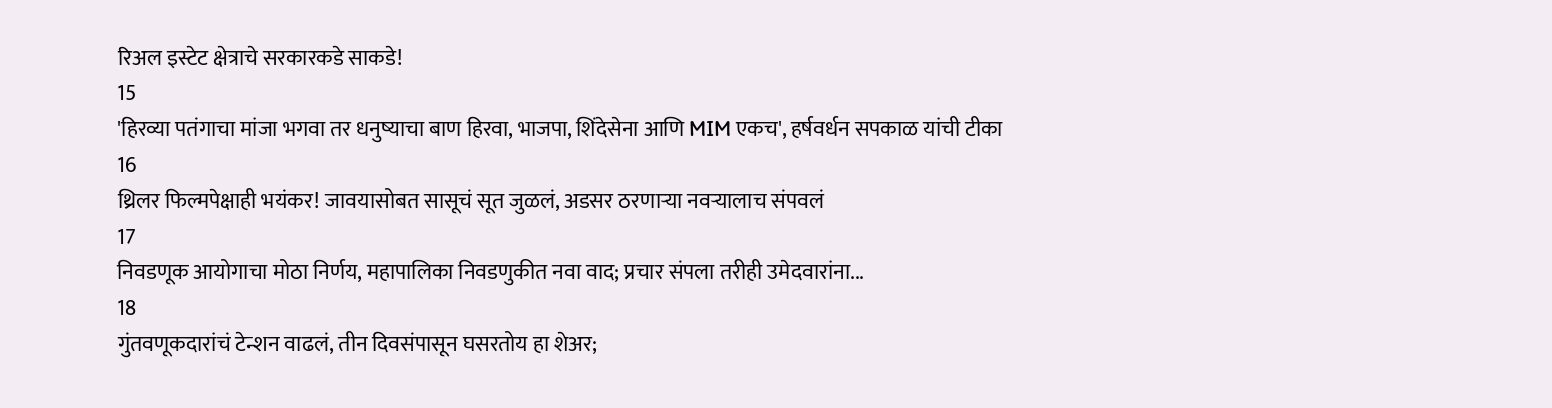रिअल इस्टेट क्षेत्राचे सरकारकडे साकडे!
15
'हिरव्या पतंगाचा मांजा भगवा तर धनुष्याचा बाण हिरवा, भाजपा, शिंदेसेना आणि MIM एकच', हर्षवर्धन सपकाळ यांची टीका
16
थ्रिलर फिल्मपेक्षाही भयंकर! जावयासोबत सासूचं सूत जुळलं, अडसर ठरणाऱ्या नवऱ्यालाच संपवलं
17
निवडणूक आयोगाचा मोठा निर्णय, महापालिका निवडणुकीत नवा वाद; प्रचार संपला तरीही उमेदवारांना...
18
गुंतवणूकदारांचं टेन्शन वाढलं, तीन दिवसंपासून घसरतोय हा शेअर;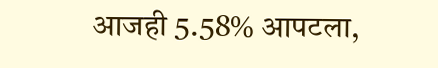आजही 5.58% आपटला,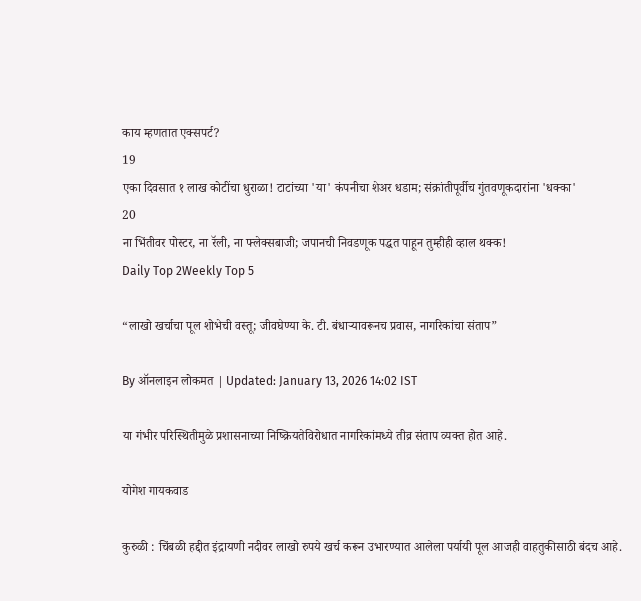काय म्हणतात एक्सपर्ट?
19
एका दिवसात १ लाख कोटींचा धुराळा! टाटांच्या 'या' कंपनीचा शेअर धडाम; संक्रांतीपूर्वीच गुंतवणूकदारांना 'धक्का'
20
ना भिंतीवर पोस्टर, ना रॅली, ना फ्लेक्सबाजी; जपानची निवडणूक पद्धत पाहून तुम्हीही व्हाल थक्क!
Daily Top 2Weekly Top 5

“लाखो खर्चाचा पूल शोभेची वस्तू; जीवघेण्या के. टी. बंधाऱ्यावरूनच प्रवास, नागरिकांचा संताप”

By ऑनलाइन लोकमत | Updated: January 13, 2026 14:02 IST

या गंभीर परिस्थितीमुळे प्रशासनाच्या निष्क्रियतेविरोधात नागरिकांमध्ये तीव्र संताप व्यक्त होत आहे.

योगेश गायकवाड

कुरुळी : चिंबळी हद्दीत इंद्रायणी नदीवर लाखो रुपये खर्च करून उभारण्यात आलेला पर्यायी पूल आजही वाहतुकीसाठी बंदच आहे.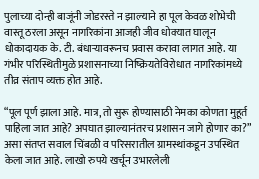पुलाच्या दोन्ही बाजूंनी जोडरस्ते न झाल्याने हा पूल केवळ शोभेची वास्तू ठरला असून नागरिकांना आजही जीव धोक्यात घालून धोकादायक के. टी. बंधाऱ्यावरूनच प्रवास करावा लागत आहे. या गंभीर परिस्थितीमुळे प्रशासनाच्या निष्क्रियतेविरोधात नागरिकांमध्ये तीव्र संताप व्यक्त होत आहे.

“पूल पूर्ण झाला आहे. मात्र, तो सुरू होण्यासाठी नेमका कोणता मुहूर्त पाहिला जात आहे? अपघात झाल्यानंतरच प्रशासन जागे होणार का?” असा संतप्त सवाल चिंबळी व परिसरातील ग्रामस्थांकडून उपस्थित केला जात आहे. लाखो रुपये खर्चून उभारलेली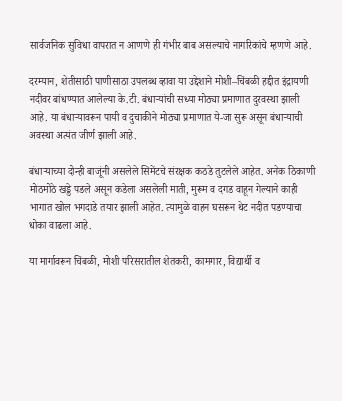सार्वजनिक सुविधा वापरात न आणणे ही गंभीर बाब असल्याचे नागरिकांचे म्हणणे आहे.

दरम्यान, शेतीसाठी पाणीसाठा उपलब्ध व्हावा या उद्देशाने मोशी–चिंबळी हद्दीत इंद्रायणी नदीवर बांधण्यात आलेल्या के.टी. बंधाऱ्यांची सध्या मोठ्या प्रमाणात दुरवस्था झाली आहे. या बंधाऱ्यावरून पायी व दुचाकीने मोठ्या प्रमाणात ये-जा सुरू असून बंधाऱ्याची अवस्था अत्यंत जीर्ण झाली आहे.

बंधाऱ्याच्या दोन्ही बाजूंनी असलेले सिमेंटचे संरक्षक कठडे तुटलेले आहेत. अनेक ठिकाणी मोठमोठे खड्डे पडले असून कडेला असलेली माती, मुरूम व दगड वाहून गेल्याने काही भागात खोल भगदाडे तयार झाली आहेत. त्यामुळे वाहन घसरून थेट नदीत पडण्याचा धोका वाढला आहे.

या मार्गावरून चिंबळी, मोशी परिसरातील शेतकरी, कामगार, विद्यार्थी व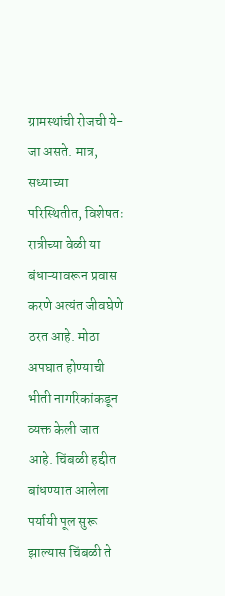ग्रामस्थांची रोजची ये-जा असते. मात्र, सध्याच्या परिस्थितीत, विशेषतः रात्रीच्या वेळी या बंधाऱ्यावरून प्रवास करणे अत्यंत जीवघेणे ठरत आहे. मोठा अपघात होण्याची भीती नागरिकांकडून व्यक्त केली जात आहे. चिंबळी हद्दीत बांधण्यात आलेला पर्यायी पूल सुरू झाल्यास चिंबळी ते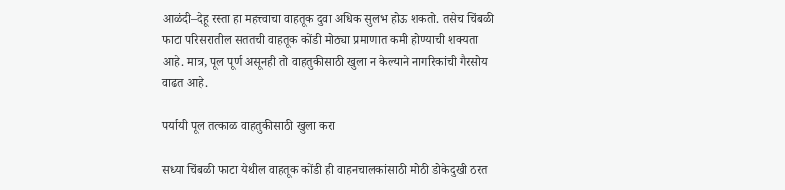आळंदी–देहू रस्ता हा महत्त्वाचा वाहतूक दुवा अधिक सुलभ होऊ शकतो. तसेच चिंबळी फाटा परिसरातील सततची वाहतूक कोंडी मोठ्या प्रमाणात कमी होण्याची शक्यता आहे. मात्र, पूल पूर्ण असूनही तो वाहतुकीसाठी खुला न केल्याने नागरिकांची गैरसोय वाढत आहे.

पर्यायी पूल तत्काळ वाहतुकीसाठी खुला करा

सध्या चिंबळी फाटा येथील वाहतूक कोंडी ही वाहनचालकांसाठी मोठी डोकेदुखी ठरत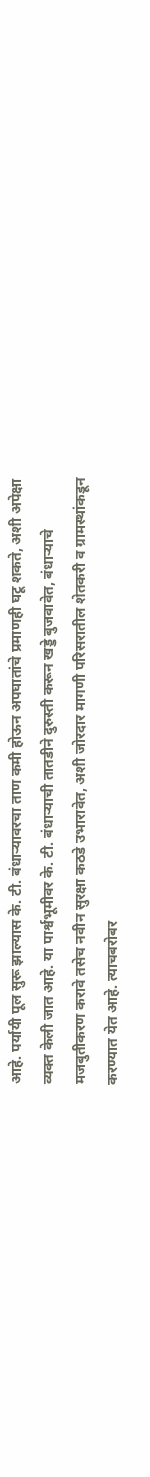आहे. पर्यायी पूल सुरू झाल्यास के. टी. बंधाऱ्यावरचा ताण कमी होऊन अपघातांचे प्रमाणही घटू शकते, अशी अपेक्षा व्यक्त केली जात आहे. या पार्श्वभूमीवर के. टी. बंधाऱ्याची तातडीने दुरुस्ती करून खड्डे बुजवावेत, बंधाऱ्याचे मजबुतीकरण करावे तसेच नवीन सुरक्षा कठडे उभारावेत, अशी जोरदार मागणी परिसरातील शेतकरी व ग्रामस्थांकडून करण्यात येत आहे. त्याचबरोबर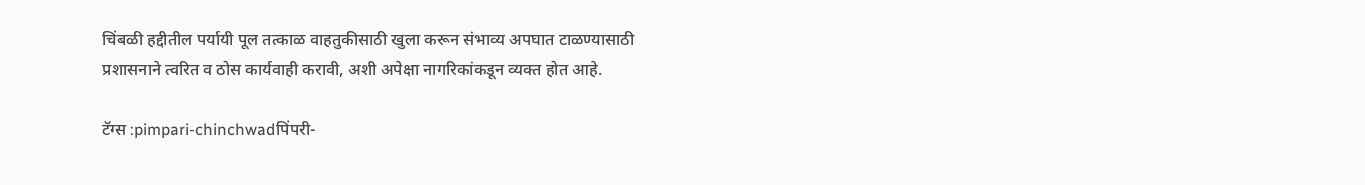चिंबळी हद्दीतील पर्यायी पूल तत्काळ वाहतुकीसाठी खुला करून संभाव्य अपघात टाळण्यासाठी प्रशासनाने त्वरित व ठोस कार्यवाही करावी, अशी अपेक्षा नागरिकांकडून व्यक्त होत आहे.

टॅग्स :pimpari-chinchwadपिंपरी-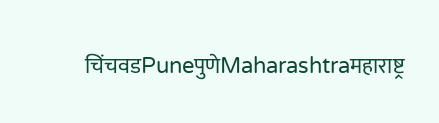चिंचवडPuneपुणेMaharashtraमहाराष्ट्र